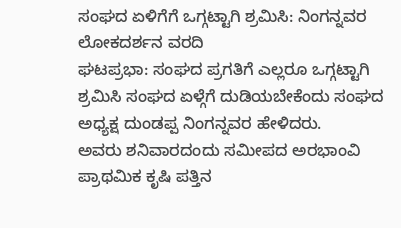ಸಂಘದ ಏಳಿಗೆಗೆ ಒಗ್ಗಟ್ಟಾಗಿ ಶ್ರಮಿಸಿ: ನಿಂಗನ್ನವರ
ಲೋಕದರ್ಶನ ವರದಿ
ಘಟಪ್ರಭಾ: ಸಂಘದ ಪ್ರಗತಿಗೆ ಎಲ್ಲರೂ ಒಗ್ಗಟ್ಟಾಗಿ ಶ್ರಮಿಸಿ ಸಂಘದ ಏಳ್ಗೆಗೆ ದುಡಿಯಬೇಕೆಂದು ಸಂಘದ ಅಧ್ಯಕ್ಷ ದುಂಡಪ್ಪ ನಿಂಗನ್ನವರ ಹೇಳಿದರು.
ಅವರು ಶನಿವಾರದಂದು ಸಮೀಪದ ಅರಭಾಂವಿ ಪ್ರಾಥಮಿಕ ಕೃಷಿ ಪತ್ತಿನ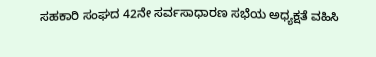ಸಹಕಾರಿ ಸಂಘದ 42ನೇ ಸರ್ವಸಾಧಾರಣ ಸಭೆಯ ಅಧ್ಯಕ್ಷತೆ ವಹಿಸಿ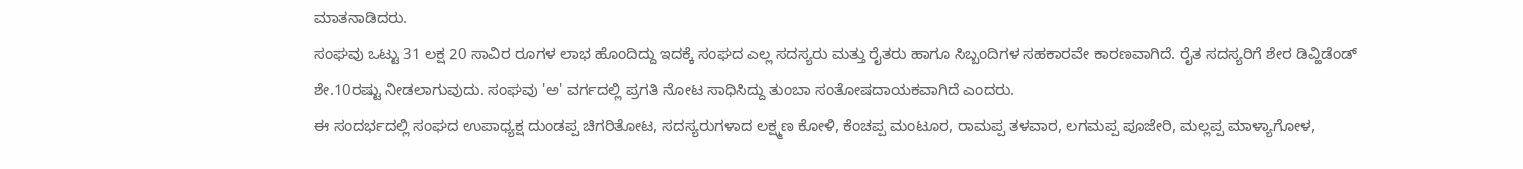ಮಾತನಾಡಿದರು.
ಸಂಘವು ಒಟ್ಟು 31 ಲಕ್ಷ 20 ಸಾವಿರ ರೂಗಳ ಲಾಭ ಹೊಂದಿದ್ದು ಇದಕ್ಕೆ ಸಂಘದ ಎಲ್ಲ ಸದಸ್ಯರು ಮತ್ತು ರೈತರು ಹಾಗೂ ಸಿಬ್ಬಂದಿಗಳ ಸಹಕಾರವೇ ಕಾರಣವಾಗಿದೆ. ರೈತ ಸದಸ್ಯರಿಗೆ ಶೇರ ಡಿವ್ಹಿಡೆಂಡ್ ಶೇ.10ರಷ್ಟು ನೀಡಲಾಗುವುದು. ಸಂಘವು 'ಅ' ವರ್ಗದಲ್ಲಿ ಪ್ರಗತಿ ನೋಟ ಸಾಧಿಸಿದ್ದು ತುಂಬಾ ಸಂತೋಷದಾಯಕವಾಗಿದೆ ಎಂದರು.
ಈ ಸಂದರ್ಭದಲ್ಲಿ ಸಂಘದ ಉಪಾಧ್ಯಕ್ಷ ದುಂಡಪ್ಪ ಚಿಗರಿತೋಟ, ಸದಸ್ಯರುಗಳಾದ ಲಕ್ಷ್ಮಣ ಕೋಳಿ, ಕೆಂಚಪ್ಪ ಮಂಟೂರ, ರಾಮಪ್ಪ ತಳವಾರ, ಲಗಮಪ್ಪ ಪೂಜೇರಿ, ಮಲ್ಲಪ್ಪ ಮಾಳ್ಯಾಗೋಳ,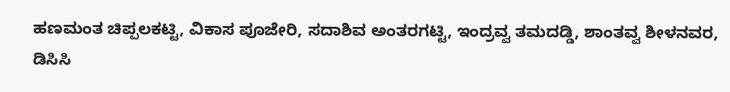ಹಣಮಂತ ಚಿಪ್ಪಲಕಟ್ಟಿ, ವಿಕಾಸ ಪೂಜೇರಿ, ಸದಾಶಿವ ಅಂತರಗಟ್ಟಿ, ಇಂದ್ರವ್ವ ತಮದಡ್ಡಿ, ಶಾಂತವ್ವ ಶೀಳನವರ, ಡಿಸಿಸಿ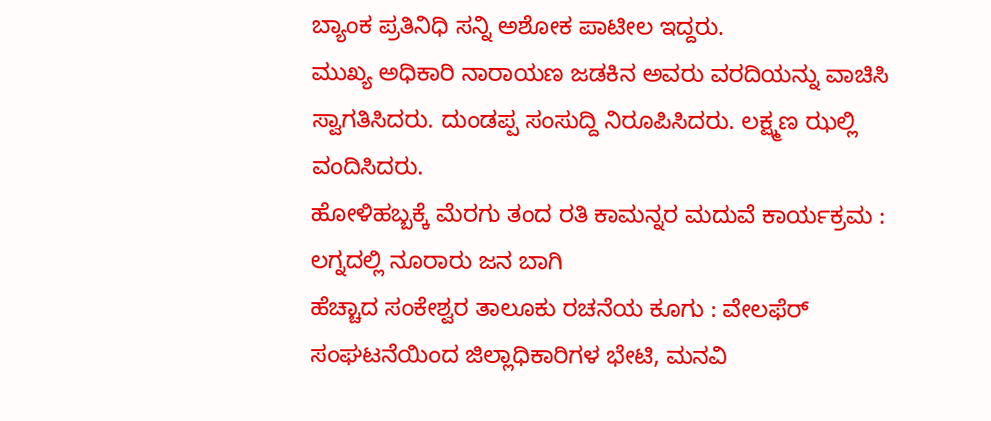ಬ್ಯಾಂಕ ಪ್ರತಿನಿಧಿ ಸನ್ನಿ ಅಶೋಕ ಪಾಟೀಲ ಇದ್ದರು.
ಮುಖ್ಯ ಅಧಿಕಾರಿ ನಾರಾಯಣ ಜಡಕಿನ ಅವರು ವರದಿಯನ್ನು ವಾಚಿಸಿ ಸ್ವಾಗತಿಸಿದರು. ದುಂಡಪ್ಪ ಸಂಸುದ್ದಿ ನಿರೂಪಿಸಿದರು. ಲಕ್ಷ್ಮಣ ಝಲ್ಲಿ ವಂದಿಸಿದರು.
ಹೋಳಿಹಬ್ಬಕ್ಕೆ ಮೆರಗು ತಂದ ರತಿ ಕಾಮನ್ನರ ಮದುವೆ ಕಾರ್ಯಕ್ರಮ : ಲಗ್ನದಲ್ಲಿ ನೂರಾರು ಜನ ಬಾಗಿ
ಹೆಚ್ಚಾದ ಸಂಕೇಶ್ವರ ತಾಲೂಕು ರಚನೆಯ ಕೂಗು : ವೇಲಫೆರ್ ಸಂಘಟನೆಯಿಂದ ಜಿಲ್ಲಾಧಿಕಾರಿಗಳ ಭೇಟಿ, ಮನವಿ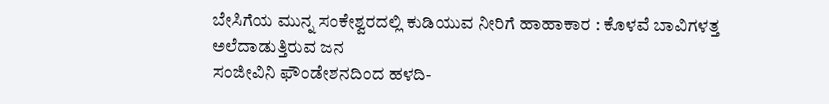ಬೇಸಿಗೆಯ ಮುನ್ನ ಸಂಕೇಶ್ವರದಲ್ಲಿ ಕುಡಿಯುವ ನೀರಿಗೆ ಹಾಹಾಕಾರ : ಕೊಳವೆ ಬಾವಿಗಳತ್ತ ಅಲೆದಾಡುತ್ತಿರುವ ಜನ
ಸಂಜೀವಿನಿ ಫೌಂಡೇಶನದಿಂದ ಹಳದಿ-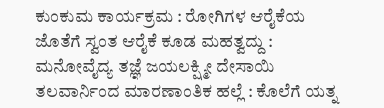ಕುಂಕುಮ ಕಾರ್ಯಕ್ರಮ : ರೋಗಿಗಳ ಆರೈಕೆಯ ಜೊತೆಗೆ ಸ್ವಂತ ಆರೈಕೆ ಕೂಡ ಮಹತ್ವದ್ದು : ಮನೋವೈದ್ಯ ತಜ್ಞೆ ಜಯಲಕ್ಷ್ಮೀ ದೇಸಾಯಿ
ತಲವಾರ್ನಿಂದ ಮಾರಣಾಂತಿಕ ಹಲ್ಲೆ : ಕೊಲೆಗೆ ಯತ್ನ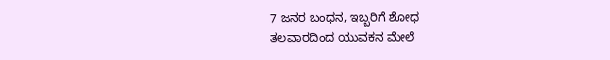7 ಜನರ ಬಂಧನ, ಇಬ್ಬರಿಗೆ ಶೋಧ
ತಲವಾರದಿಂದ ಯುವಕನ ಮೇಲೆ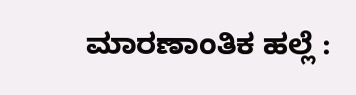ಮಾರಣಾಂತಿಕ ಹಲ್ಲೆ :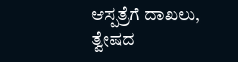ಆಸ್ಪತ್ರೆಗೆ ದಾಖಲು, ತ್ವೇಷದ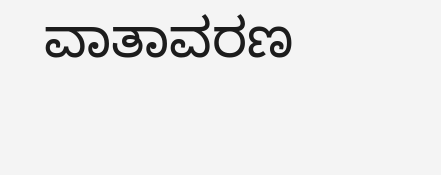ವಾತಾವರಣ